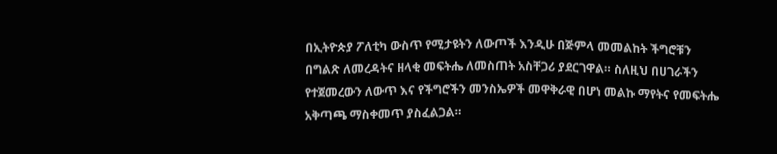በኢትዮጵያ ፖለቲካ ውስጥ የሚታዩትን ለውጦች እንዲሁ በጅምላ መመልከት ችግሮቹን በግልጽ ለመረዳትና ዘላቂ መፍትሔ ለመስጠት አስቸጋሪ ያደርገዋል። ስለዚህ በሀገራችን የተጀመረውን ለውጥ እና የችግሮችን መንስኤዎች መዋቅራዊ በሆነ መልኩ ማየትና የመፍትሔ አቅጣጫ ማስቀመጥ ያስፈልጋል።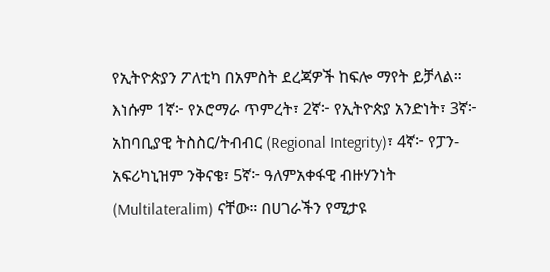የኢትዮጵያን ፖለቲካ በአምስት ደረጃዎች ከፍሎ ማየት ይቻላል። እነሱም 1ኛ፦ የኦሮማራ ጥምረት፣ 2ኛ፦ የኢትዮጵያ አንድነት፣ 3ኛ፦ አከባቢያዊ ትስስር/ትብብር (Regional Integrity)፣ 4ኛ፦ የፓን-አፍሪካኒዝም ንቅናቄ፣ 5ኛ፦ ዓለምአቀፋዊ ብዙሃንነት (Multilateralim) ናቸው። በሀገራችን የሚታዩ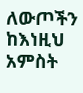ለውጦችን ከእነዚህ አምስት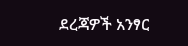ደረጃዎች አንፃር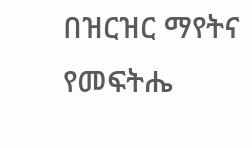በዝርዝር ማየትና የመፍትሔ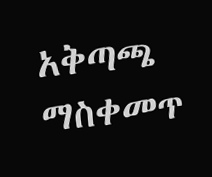አቅጣጫ ማስቀመጥ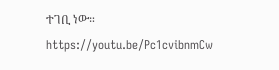ተገቢ ነው። https://youtu.be/Pc1cvibnmCw